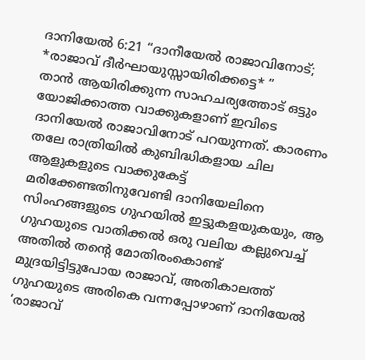ദാനിയേൽ 6:21 “ദാനീയേൽ രാജാവിനോട്; *രാജാവ് ദീർഘായുസ്സായിരിക്കട്ടെ* ”
താൻ ആയിരിക്കുന്ന സാഹചര്യത്തോട് ഒട്ടും യോജിക്കാത്ത വാക്കുകളാണ് ഇവിടെ ദാനിയേൽ രാജാവിനോട് പറയുന്നത്. കാരണം തലേ രാത്രിയിൽ കുബിദ്ധികളായ ചില ആളുകളുടെ വാക്കുകേട്ട് മരിക്കേണ്ടതിനുവേണ്ടി ദാനിയേലിനെ സിംഹങ്ങളുടെ ഗുഹയിൽ ഇട്ടുകളയുകയും, ആ ഗുഹയുടെ വാതിക്കൽ ഒരു വലിയ കല്ലുവെച്ച് അതിൽ തൻ്റെ മോതിരംകൊണ്ട് മുദ്രയിട്ടിട്ടുപോയ രാജാവ്, അതികാലത്ത് ഗുഹയുടെ അരികെ വന്നപ്പോഴാണ് ദാനിയേൽ ‘രാജാവ്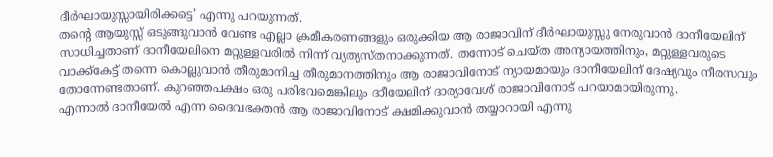ദീർഘായുസ്സായിരിക്കട്ടെ’ എന്നു പറയുന്നത്.
തൻ്റെ ആയുസ്സ് ഒടുങ്ങുവാൻ വേണ്ട എല്ലാ ക്രമീകരണങ്ങളും ഒരുക്കിയ ആ രാജാവിന് ദീർഘായുസ്സു നേരുവാൻ ദാനീയേലിന് സാധിച്ചതാണ് ദാനീയേലിനെ മറ്റുള്ളവരിൽ നിന്ന് വ്യത്യസ്തനാക്കുന്നത്. തന്നോട് ചെയ്ത അന്യായത്തിനും, മറ്റുള്ളവരുടെ വാക്ക്കേട്ട് തന്നെ കൊല്ലുവാൻ തീരുമാനിച്ച തീരുമാനത്തിനും ആ രാജാവിനോട് ന്യായമായും ദാനീയേലിന് ദേഷ്യവും നീരസവും തോന്നേണ്ടതാണ്. കുറഞ്ഞപക്ഷം ഒരു പരിഭവമെങ്കിലും ദാീയേലിന് ദാര്യാവേശ് രാജാവിനോട് പറയാമായിരുന്നു.
എന്നാൽ ദാനീയേൽ എന്ന ദൈവഭക്തൻ ആ രാജാവിനോട് ക്ഷമിക്കുവാൻ തയ്യാറായി എന്നു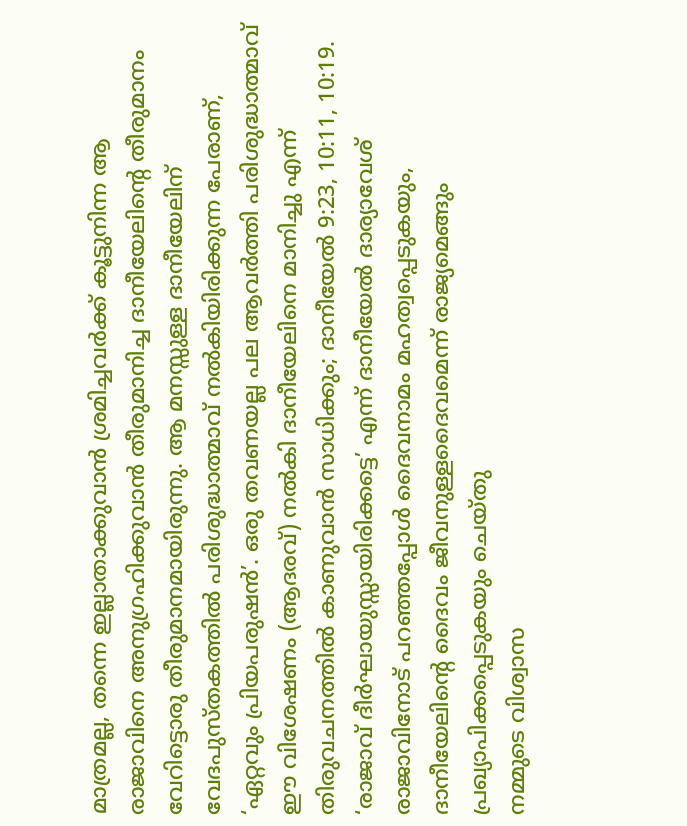മാത്രമല്ല, തന്നെ ഇല്ലാതാക്കുവാൻ ശ്രമിച്ചവർക്ക് കൂട്ടുനിന്ന ആ രാജാവിനെ അനുഗ്രഹിക്കുവാൻ തീരുമാനിച്ച ദാനീയേലിൻ്റെ തീരുമാനം വേറിട്ടൊരു തീരുമാനമായിരുന്നു. ആ മനസ്സുള്ള ദാനീയേലിന് വേദപുസ്തകത്തിൽ പരിശുദ്ധാത്മാവ് നൽകിയിരിക്കുന്ന പേരാണ്, ‘ഏറ്റവും പ്രിയപരുഷൻ’. ഒരു തവണയല്ല പല ആവർത്തി പരിശുദ്ധാത്മാവ് ഈ വിശേഷണം (ആദരവ്) നൽകി ദാനീയേലിനെ മാനിച്ചു എന്ന് തിരുവചനത്തിൽ കാണുവാൻ സാധിക്കും; ദാനീയേൽ 9:23, 10:11, 10:19.
‘രാജാവ് ദീർഘായുസ്സായിരിക്കട്ടെ’ എന്ന് ദാനീയേൽ ദാര്യാവേശ് രാജാവിനോട് പറഞ്ഞപ്പോൾ ദൈവനാമം മഹത്വപ്പെടുകയും, ദാനീയേലിൻ്റെ ദൈവം ജീവനുള്ളദൈവമെന്ന് രാജ്യമെങ്ങും പ്രഖ്യാപിക്കപ്പെടുകയും ചെയ്തു
നമ്മുടെ വിശ്വാസ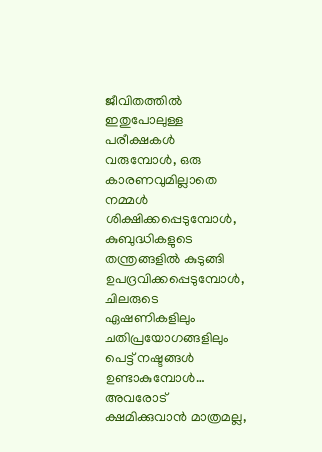ജീവിതത്തിൽ ഇതുപോലുള്ള പരീക്ഷകൾ വരുമ്പോൾ, ഒരു കാരണവുമില്ലാതെ നമ്മൾ ശിക്ഷിക്കപ്പെടുമ്പോൾ, കുബുദ്ധികളുടെ തന്ത്രങ്ങളിൽ കുടുങ്ങി ഉപദ്രവിക്കപ്പെടുമ്പോൾ, ചിലരുടെ ഏഷണികളിലും ചതിപ്രയോഗങ്ങളിലും പെട്ട് നഷ്ടങ്ങൾ ഉണ്ടാകുമ്പോൾ… അവരോട് ക്ഷമിക്കുവാൻ മാത്രമല്ല,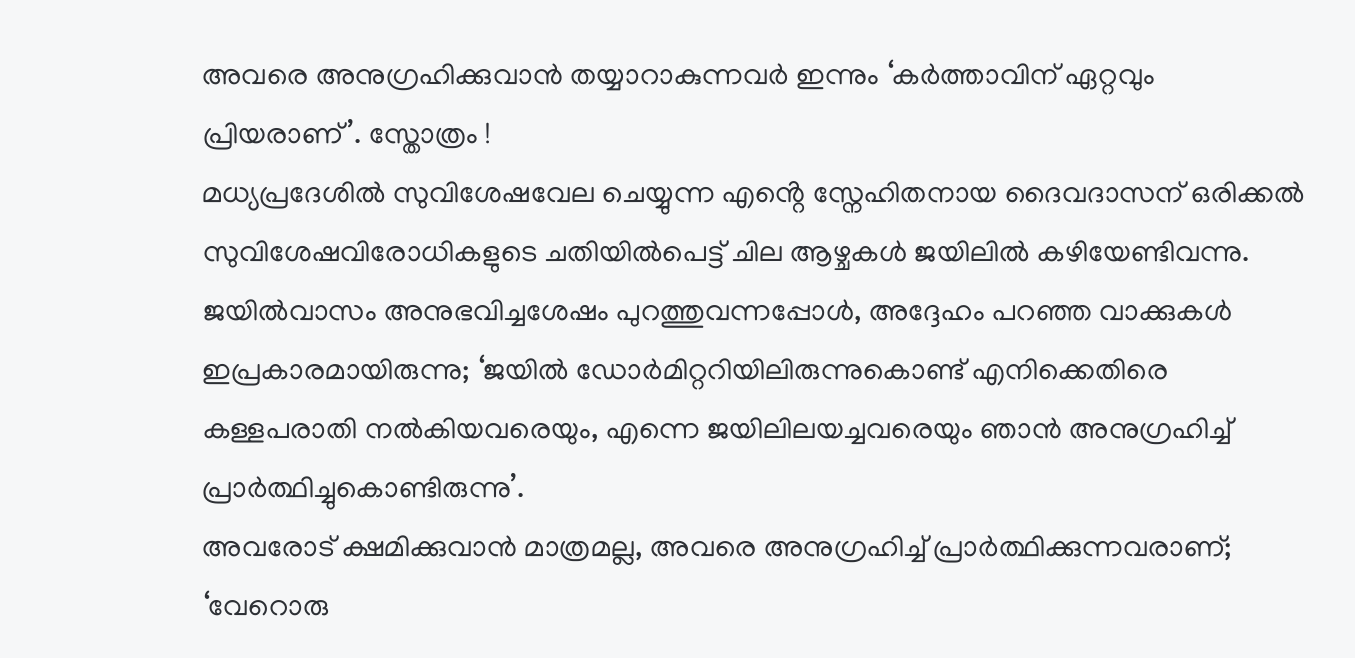അവരെ അനുഗ്രഹിക്കുവാൻ തയ്യാറാകുന്നവർ ഇന്നും ‘കർത്താവിന് ഏറ്റവും പ്രിയരാണ്’. സ്തോത്രം !
മധ്യപ്രദേശിൽ സുവിശേഷവേല ചെയ്യുന്ന എൻ്റെ സ്നേഹിതനായ ദൈവദാസന് ഒരിക്കൽ സുവിശേഷവിരോധികളുടെ ചതിയിൽപെട്ട് ചില ആഴ്ചകൾ ജയിലിൽ കഴിയേണ്ടിവന്നു. ജയിൽവാസം അനുഭവിച്ചശേഷം പുറത്തുവന്നപ്പോൾ, അദ്ദേഹം പറഞ്ഞ വാക്കുകൾ ഇപ്രകാരമായിരുന്നു; ‘ജയിൽ ഡോർമിറ്ററിയിലിരുന്നുകൊണ്ട് എനിക്കെതിരെ കള്ളപരാതി നൽകിയവരെയും, എന്നെ ജയിലിലയച്ചവരെയും ഞാൻ അനുഗ്രഹിച്ച് പ്രാർത്ഥിച്ചുകൊണ്ടിരുന്നു’.
അവരോട് ക്ഷമിക്കുവാൻ മാത്രമല്ല, അവരെ അനുഗ്രഹിച്ച് പ്രാർത്ഥിക്കുന്നവരാണ്; ‘വേറൊരു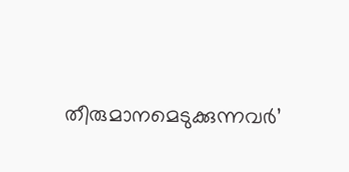തീരുമാനമെടുക്കുന്നവർ’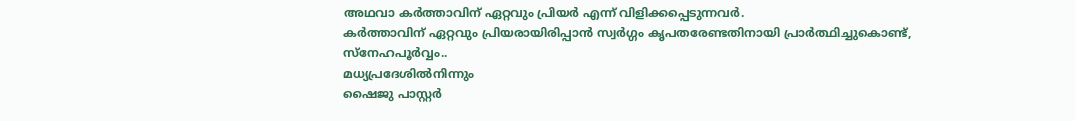അഥവാ കർത്താവിന് ഏറ്റവും പ്രിയർ എന്ന് വിളിക്കപ്പെടുന്നവർ.
കർത്താവിന് ഏറ്റവും പ്രിയരായിരിപ്പാൻ സ്വർഗ്ഗം കൃപതരേണ്ടതിനായി പ്രാർത്ഥിച്ചുകൊണ്ട്,
സ്നേഹപൂർവ്വം..
മധ്യപ്രദേശിൽനിന്നും
ഷൈജു പാസ്റ്റർ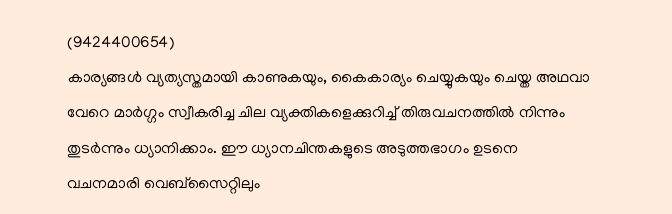(9424400654)
കാര്യങ്ങൾ വ്യത്യസ്തമായി കാണുകയും, കൈകാര്യം ചെയ്യുകയും ചെയ്ത അഥവാ വേറെ മാർഗ്ഗം സ്വീകരിച്ച ചില വ്യക്തികളെക്കുറിച്ച് തിരുവചനത്തിൽ നിന്നും തുടർന്നും ധ്യാനിക്കാം. ഈ ധ്യാനചിന്തകളുടെ അടുത്തഭാഗം ഉടനെ വചനമാരി വെബ്സൈറ്റിലും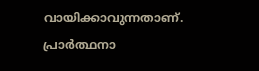വായിക്കാവുന്നതാണ്.
പ്രാർത്ഥനാ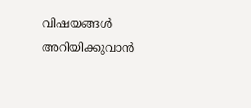വിഷയങ്ങൾ അറിയിക്കുവാൻ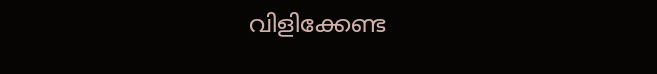വിളിക്കേണ്ട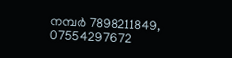നമ്പർ 7898211849, 07554297672